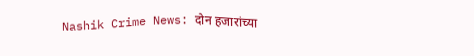Nashik Crime News: दोन हजारांच्या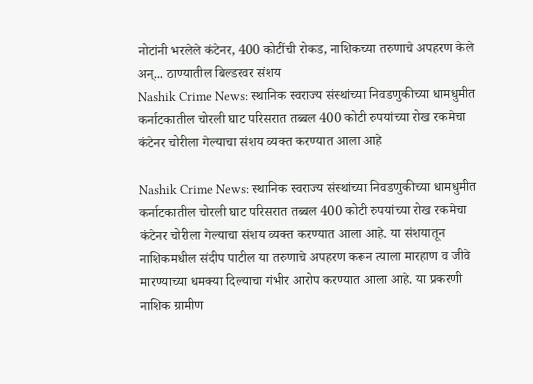नोटांनी भरलेले कंटेनर, 400 कोटींची रोकड, नाशिकच्या तरुणाचे अपहरण केले अन्... ठाण्यातील बिल्डरवर संशय
Nashik Crime News: स्थानिक स्वराज्य संस्थांच्या निवडणुकीच्या धामधुमीत कर्नाटकातील चोरली घाट परिसरात तब्बल 400 कोटी रुपयांच्या रोख रकमेचा कंटेनर चोरीला गेल्याचा संशय व्यक्त करण्यात आला आहे

Nashik Crime News: स्थानिक स्वराज्य संस्थांच्या निवडणुकीच्या धामधुमीत कर्नाटकातील चोरली घाट परिसरात तब्बल 400 कोटी रुपयांच्या रोख रकमेचा कंटेनर चोरीला गेल्याचा संशय व्यक्त करण्यात आला आहे. या संशयातून नाशिकमधील संदीप पाटील या तरुणाचे अपहरण करून त्याला मारहाण व जीवे मारण्याच्या धमक्या दिल्याचा गंभीर आरोप करण्यात आला आहे. या प्रकरणी नाशिक ग्रामीण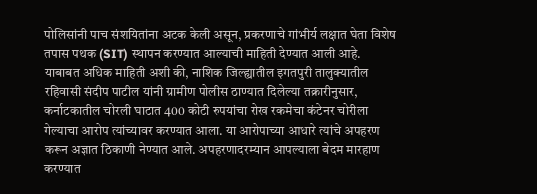पोलिसांनी पाच संशयितांना अटक केली असून, प्रकरणाचे गांभीर्य लक्षात घेता विशेष तपास पथक (SIT) स्थापन करण्यात आल्याची माहिती देण्यात आली आहे.
याबाबत अधिक माहिती अशी की, नाशिक जिल्ह्यातील इगतपुरी तालुक्यातील रहिवासी संदीप पाटील यांनी ग्रामीण पोलीस ठाण्यात दिलेल्या तक्रारीनुसार, कर्नाटकातील चोरली घाटात 400 कोटी रुपयांचा रोख रकमेचा कंटेनर चोरीला गेल्याचा आरोप त्यांच्यावर करण्यात आला. या आरोपाच्या आधारे त्यांचे अपहरण करून अज्ञात ठिकाणी नेण्यात आले. अपहरणादरम्यान आपल्याला बेदम मारहाण करण्यात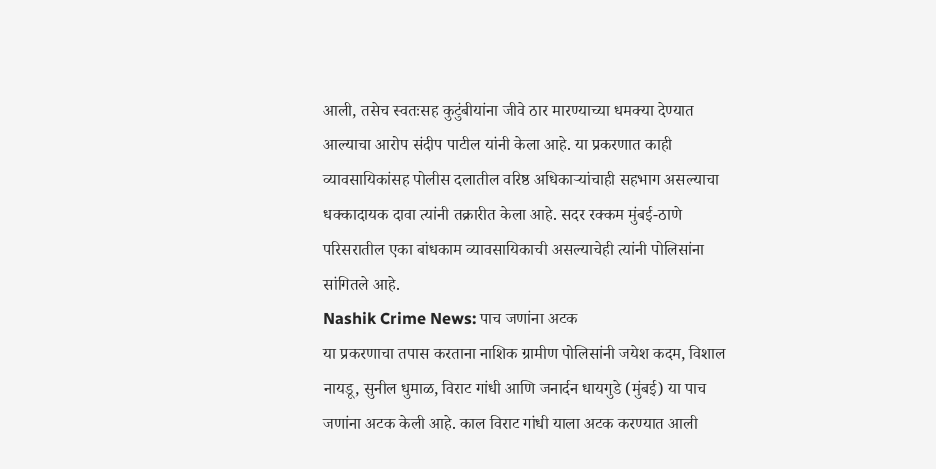आली, तसेच स्वतःसह कुटुंबीयांना जीवे ठार मारण्याच्या धमक्या देण्यात आल्याचा आरोप संदीप पाटील यांनी केला आहे. या प्रकरणात काही व्यावसायिकांसह पोलीस दलातील वरिष्ठ अधिकाऱ्यांचाही सहभाग असल्याचा धक्कादायक दावा त्यांनी तक्रारीत केला आहे. सदर रक्कम मुंबई-ठाणे परिसरातील एका बांधकाम व्यावसायिकाची असल्याचेही त्यांनी पोलिसांना सांगितले आहे.
Nashik Crime News: पाच जणांना अटक
या प्रकरणाचा तपास करताना नाशिक ग्रामीण पोलिसांनी जयेश कदम, विशाल नायडू, सुनील धुमाळ, विराट गांधी आणि जनार्दन धायगुडे (मुंबई) या पाच जणांना अटक केली आहे. काल विराट गांधी याला अटक करण्यात आली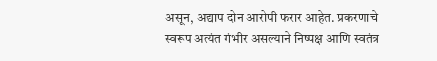असून, अद्याप दोन आरोपी फरार आहेत. प्रकरणाचे स्वरूप अत्यंत गंभीर असल्याने निष्पक्ष आणि स्वतंत्र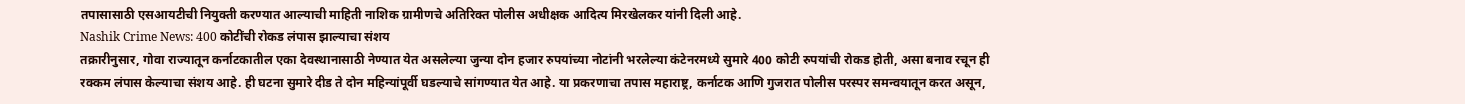तपासासाठी एसआयटीची नियुक्ती करण्यात आल्याची माहिती नाशिक ग्रामीणचे अतिरिक्त पोलीस अधीक्षक आदित्य मिरखेलकर यांनी दिली आहे.
Nashik Crime News: 400 कोटींची रोकड लंपास झाल्याचा संशय
तक्रारीनुसार, गोवा राज्यातून कर्नाटकातील एका देवस्थानासाठी नेण्यात येत असलेल्या जुन्या दोन हजार रुपयांच्या नोटांनी भरलेल्या कंटेनरमध्ये सुमारे 400 कोटी रुपयांची रोकड होती, असा बनाव रचून ही रक्कम लंपास केल्याचा संशय आहे. ही घटना सुमारे दीड ते दोन महिन्यांपूर्वी घडल्याचे सांगण्यात येत आहे. या प्रकरणाचा तपास महाराष्ट्र, कर्नाटक आणि गुजरात पोलीस परस्पर समन्वयातून करत असून,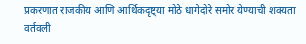प्रकरणात राजकीय आणि आर्थिकदृष्ट्या मोठे धागेदोरे समोर येण्याची शक्यता वर्तवली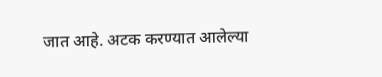जात आहे. अटक करण्यात आलेल्या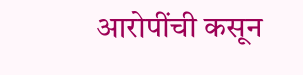आरोपींची कसून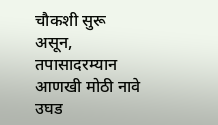चौकशी सुरू असून, तपासादरम्यान आणखी मोठी नावे उघड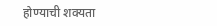होण्याची शक्यता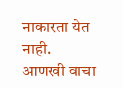नाकारता येत नाही.
आणखी वाचा